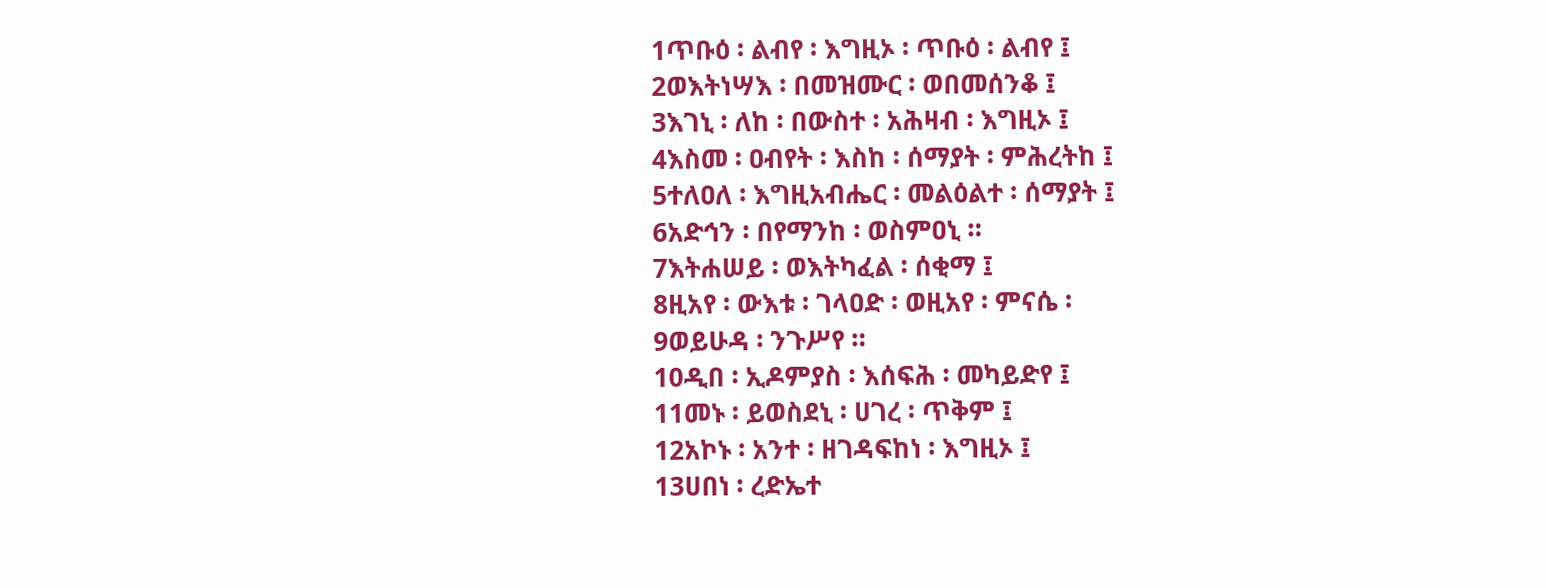1ጥቡዕ ፡ ልብየ ፡ እግዚኦ ፡ ጥቡዕ ፡ ልብየ ፤
2ወእትነሣእ ፡ በመዝሙር ፡ ወበመሰንቆ ፤
3እገኒ ፡ ለከ ፡ በውስተ ፡ አሕዛብ ፡ እግዚኦ ፤
4እስመ ፡ ዐብየት ፡ እስከ ፡ ሰማያት ፡ ምሕረትከ ፤
5ተለዐለ ፡ እግዚአብሔር ፡ መልዕልተ ፡ ሰማያት ፤
6አድኅን ፡ በየማንከ ፡ ወስምዐኒ ።
7እትሐሠይ ፡ ወእትካፈል ፡ ሰቂማ ፤
8ዚአየ ፡ ውእቱ ፡ ገላዐድ ፡ ወዚአየ ፡ ምናሴ ፡
9ወይሁዳ ፡ ንጉሥየ ።
10ዲበ ፡ ኢዶምያስ ፡ እሰፍሕ ፡ መካይድየ ፤
11መኑ ፡ ይወስደኒ ፡ ሀገረ ፡ ጥቅም ፤
12አኮኑ ፡ አንተ ፡ ዘገዳፍከነ ፡ እግዚኦ ፤
13ሀበነ ፡ ረድኤተ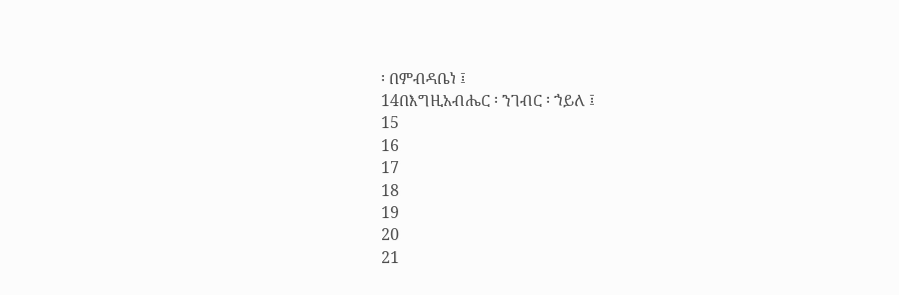፡ በምብዳቤነ ፤
14በእግዚአብሔር ፡ ንገብር ፡ ኀይለ ፤
15
16
17
18
19
20
21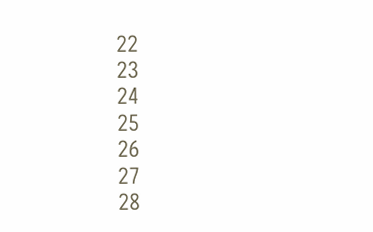22
23
24
25
26
27
28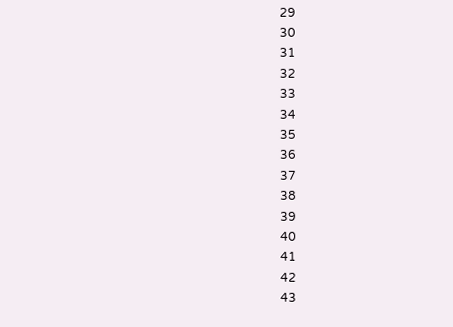29
30
31
32
33
34
35
36
37
38
39
40
41
42
43